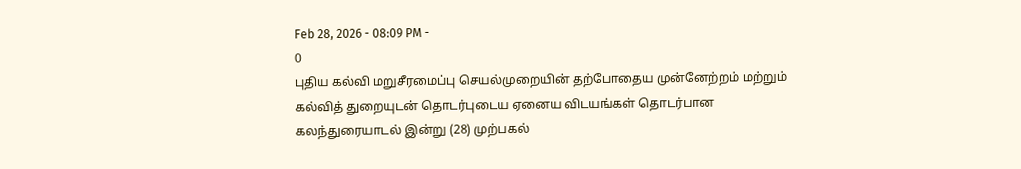Feb 28, 2026 - 08:09 PM -
0
புதிய கல்வி மறுசீரமைப்பு செயல்முறையின் தற்போதைய முன்னேற்றம் மற்றும் கல்வித் துறையுடன் தொடர்புடைய ஏனைய விடயங்கள் தொடர்பான கலந்துரையாடல் இன்று (28) முற்பகல்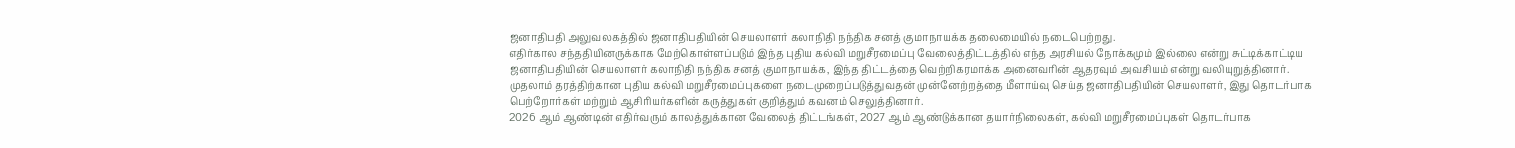ஜனாதிபதி அலுவலகத்தில் ஜனாதிபதியின் செயலாளர் கலாநிதி நந்திக சனத் குமாநாயக்க தலைமையில் நடைபெற்றது.
எதிர்கால சந்ததியினருக்காக மேற்கொள்ளப்படும் இந்த புதிய கல்வி மறுசீரமைப்பு வேலைத்திட்டத்தில் எந்த அரசியல் நோக்கமும் இல்லை என்று சுட்டிக்காட்டிய ஜனாதிபதியின் செயலாளர் கலாநிதி நந்திக சனத் குமாநாயக்க, இந்த திட்டத்தை வெற்றிகரமாக்க அனைவரின் ஆதரவும் அவசியம் என்று வலியுறுத்தினார்.
முதலாம் தரத்திற்கான புதிய கல்வி மறுசீரமைப்புகளை நடைமுறைப்படுத்துவதன் முன்னேற்றத்தை மீளாய்வு செய்த ஜனாதிபதியின் செயலாளர், இது தொடர்பாக பெற்றோர்கள் மற்றும் ஆசிரியர்களின் கருத்துகள் குறித்தும் கவனம் செலுத்தினார்.
2026 ஆம் ஆண்டின் எதிர்வரும் காலத்துக்கான வேலைத் திட்டங்கள், 2027 ஆம் ஆண்டுக்கான தயார்நிலைகள், கல்வி மறுசீரமைப்புகள் தொடர்பாக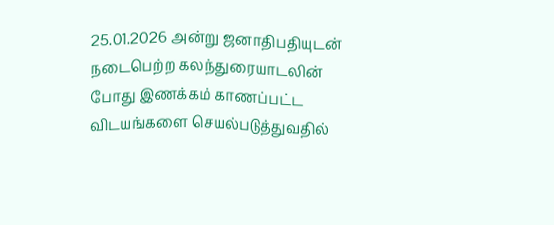25.01.2026 அன்று ஜனாதிபதியுடன் நடைபெற்ற கலந்துரையாடலின் போது இணக்கம் காணப்பட்ட விடயங்களை செயல்படுத்துவதில்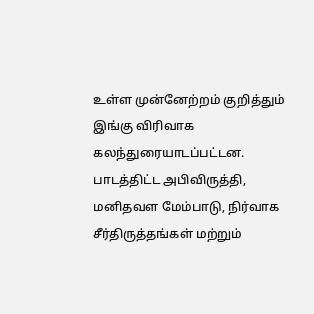உள்ள முன்னேற்றம் குறித்தும் இங்கு விரிவாக கலந்துரையாடப்பட்டன.
பாடத்திட்ட அபிவிருத்தி, மனிதவள மேம்பாடு, நிர்வாக சீர்திருத்தங்கள் மற்றும்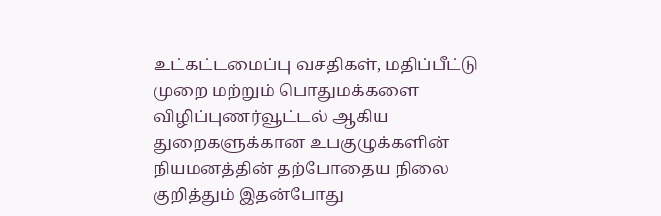உட்கட்டமைப்பு வசதிகள், மதிப்பீட்டு முறை மற்றும் பொதுமக்களை விழிப்புணர்வூட்டல் ஆகிய துறைகளுக்கான உபகுழுக்களின் நியமனத்தின் தற்போதைய நிலை குறித்தும் இதன்போது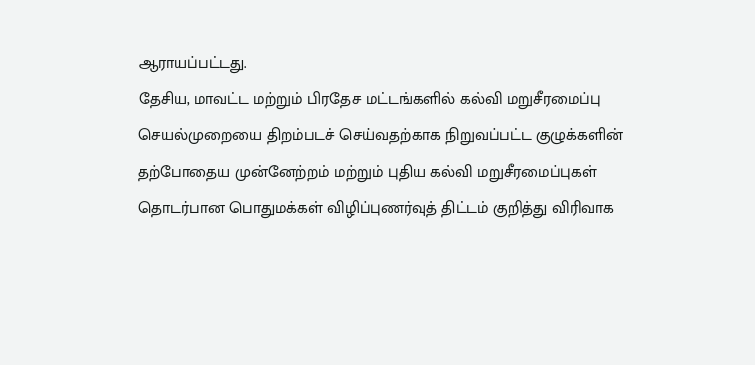ஆராயப்பட்டது.
தேசிய, மாவட்ட மற்றும் பிரதேச மட்டங்களில் கல்வி மறுசீரமைப்பு செயல்முறையை திறம்படச் செய்வதற்காக நிறுவப்பட்ட குழுக்களின் தற்போதைய முன்னேற்றம் மற்றும் புதிய கல்வி மறுசீரமைப்புகள் தொடர்பான பொதுமக்கள் விழிப்புணர்வுத் திட்டம் குறித்து விரிவாக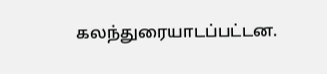கலந்துரையாடப்பட்டன.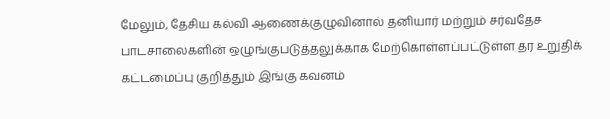மேலும், தேசிய கல்வி ஆணைக்குழுவினால் தனியார் மற்றும் சர்வதேச பாடசாலைகளின் ஒழுங்குபடுத்தலுக்காக மேற்கொள்ளப்பட்டுள்ள தர உறுதிக் கட்டமைப்பு குறித்தும் இங்கு கவனம்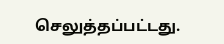செலுத்தப்பட்டது.